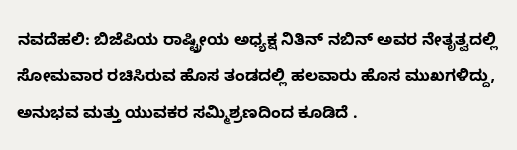ನವದೆಹಲಿ: ಬಿಜೆಪಿಯ ರಾಷ್ಟ್ರೀಯ ಅಧ್ಯಕ್ಷ ನಿತಿನ್ ನಬಿನ್ ಅವರ ನೇತೃತ್ವದಲ್ಲಿ ಸೋಮವಾರ ರಚಿಸಿರುವ ಹೊಸ ತಂಡದಲ್ಲಿ ಹಲವಾರು ಹೊಸ ಮುಖಗಳಿದ್ದು, ಅನುಭವ ಮತ್ತು ಯುವಕರ ಸಮ್ಮಿಶ್ರಣದಿಂದ ಕೂಡಿದೆ .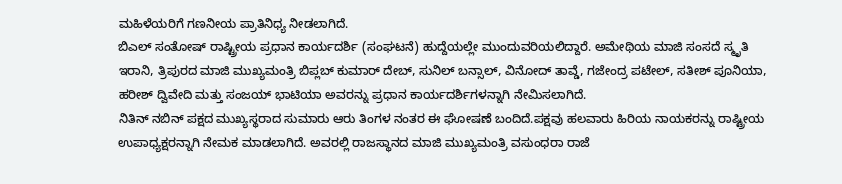ಮಹಿಳೆಯರಿಗೆ ಗಣನೀಯ ಪ್ರಾತಿನಿಧ್ಯ ನೀಡಲಾಗಿದೆ.
ಬಿಎಲ್ ಸಂತೋಷ್ ರಾಷ್ಟ್ರೀಯ ಪ್ರಧಾನ ಕಾರ್ಯದರ್ಶಿ (ಸಂಘಟನೆ) ಹುದ್ದೆಯಲ್ಲೇ ಮುಂದುವರಿಯಲಿದ್ದಾರೆ. ಅಮೇಥಿಯ ಮಾಜಿ ಸಂಸದೆ ಸ್ಮೃತಿ ಇರಾನಿ, ತ್ರಿಪುರದ ಮಾಜಿ ಮುಖ್ಯಮಂತ್ರಿ ಬಿಪ್ಲಬ್ ಕುಮಾರ್ ದೇಬ್, ಸುನಿಲ್ ಬನ್ಸಾಲ್, ವಿನೋದ್ ತಾವ್ಡೆ, ಗಜೇಂದ್ರ ಪಟೇಲ್, ಸತೀಶ್ ಪೂನಿಯಾ, ಹರೀಶ್ ದ್ವಿವೇದಿ ಮತ್ತು ಸಂಜಯ್ ಭಾಟಿಯಾ ಅವರನ್ನು ಪ್ರಧಾನ ಕಾರ್ಯದರ್ಶಿಗಳನ್ನಾಗಿ ನೇಮಿಸಲಾಗಿದೆ.
ನಿತಿನ್ ನಬಿನ್ ಪಕ್ಷದ ಮುಖ್ಯಸ್ಥರಾದ ಸುಮಾರು ಆರು ತಿಂಗಳ ನಂತರ ಈ ಘೋಷಣೆ ಬಂದಿದೆ.ಪಕ್ಷವು ಹಲವಾರು ಹಿರಿಯ ನಾಯಕರನ್ನು ರಾಷ್ಟ್ರೀಯ ಉಪಾಧ್ಯಕ್ಷರನ್ನಾಗಿ ನೇಮಕ ಮಾಡಲಾಗಿದೆ. ಅವರಲ್ಲಿ ರಾಜಸ್ಥಾನದ ಮಾಜಿ ಮುಖ್ಯಮಂತ್ರಿ ವಸುಂಧರಾ ರಾಜೆ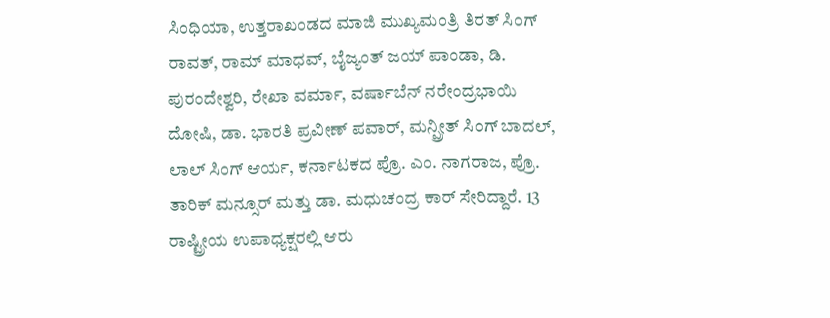ಸಿಂಧಿಯಾ, ಉತ್ತರಾಖಂಡದ ಮಾಜಿ ಮುಖ್ಯಮಂತ್ರಿ ತಿರತ್ ಸಿಂಗ್ ರಾವತ್, ರಾಮ್ ಮಾಧವ್, ಬೈಜ್ಯಂತ್ ಜಯ್ ಪಾಂಡಾ, ಡಿ. ಪುರಂದೇಶ್ವರಿ, ರೇಖಾ ವರ್ಮಾ, ವರ್ಷಾಬೆನ್ ನರೇಂದ್ರಭಾಯಿ ದೋಷಿ, ಡಾ. ಭಾರತಿ ಪ್ರವೀಣ್ ಪವಾರ್, ಮನ್ಪ್ರೀತ್ ಸಿಂಗ್ ಬಾದಲ್, ಲಾಲ್ ಸಿಂಗ್ ಆರ್ಯ, ಕರ್ನಾಟಕದ ಪ್ರೊ. ಎಂ. ನಾಗರಾಜ, ಪ್ರೊ. ತಾರಿಕ್ ಮನ್ಸೂರ್ ಮತ್ತು ಡಾ. ಮಧುಚಂದ್ರ ಕಾರ್ ಸೇರಿದ್ದಾರೆ. 13 ರಾಷ್ಟ್ರೀಯ ಉಪಾಧ್ಯಕ್ಷರಲ್ಲಿ ಆರು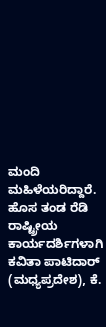ಮಂದಿ ಮಹಿಳೆಯರಿದ್ದಾರೆ.
ಹೊಸ ತಂಡ ರೆಡಿ
ರಾಷ್ಟ್ರೀಯ ಕಾರ್ಯದರ್ಶಿಗಳಾಗಿ ಕವಿತಾ ಪಾಟಿದಾರ್ (ಮಧ್ಯಪ್ರದೇಶ), ಕೆ.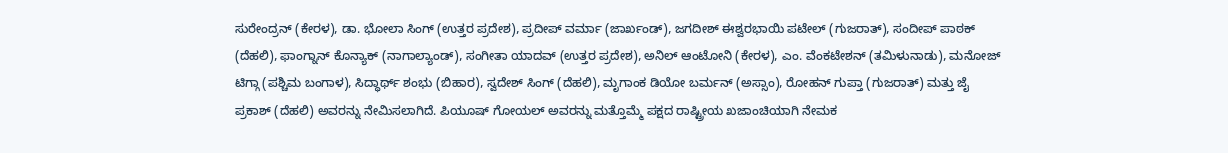ಸುರೇಂದ್ರನ್ (ಕೇರಳ), ಡಾ. ಭೋಲಾ ಸಿಂಗ್ (ಉತ್ತರ ಪ್ರದೇಶ), ಪ್ರದೀಪ್ ವರ್ಮಾ (ಜಾರ್ಖಂಡ್), ಜಗದೀಶ್ ಈಶ್ವರಭಾಯಿ ಪಟೇಲ್ (ಗುಜರಾತ್), ಸಂದೀಪ್ ಪಾಠಕ್ (ದೆಹಲಿ), ಫಾಂಗ್ನಾನ್ ಕೊನ್ಯಾಕ್ (ನಾಗಾಲ್ಯಾಂಡ್), ಸಂಗೀತಾ ಯಾದವ್ (ಉತ್ತರ ಪ್ರದೇಶ), ಅನಿಲ್ ಆಂಟೋನಿ (ಕೇರಳ), ಎಂ. ವೆಂಕಟೇಶನ್ (ತಮಿಳುನಾಡು), ಮನೋಜ್ ಟಿಗ್ಗಾ (ಪಶ್ಚಿಮ ಬಂಗಾಳ), ಸಿದ್ಧಾರ್ಥ್ ಶಂಭು (ಬಿಹಾರ), ಸ್ವದೇಶ್ ಸಿಂಗ್ (ದೆಹಲಿ), ಮೃಗಾಂಕ ಡಿಯೋ ಬರ್ಮನ್ (ಅಸ್ಸಾಂ), ರೋಹನ್ ಗುಪ್ತಾ (ಗುಜರಾತ್) ಮತ್ತು ಜೈ ಪ್ರಕಾಶ್ (ದೆಹಲಿ) ಅವರನ್ನು ನೇಮಿಸಲಾಗಿದೆ. ಪಿಯೂಷ್ ಗೋಯಲ್ ಅವರನ್ನು ಮತ್ತೊಮ್ಮೆ ಪಕ್ಷದ ರಾಷ್ಟ್ರೀಯ ಖಜಾಂಚಿಯಾಗಿ ನೇಮಕ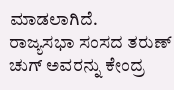ಮಾಡಲಾಗಿದೆ.
ರಾಜ್ಯಸಭಾ ಸಂಸದ ತರುಣ್ ಚುಗ್ ಅವರನ್ನು ಕೇಂದ್ರ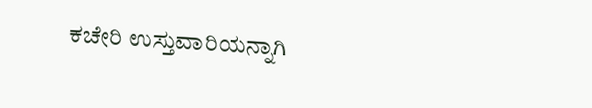ಕಚೇರಿ ಉಸ್ತುವಾರಿಯನ್ನಾಗಿ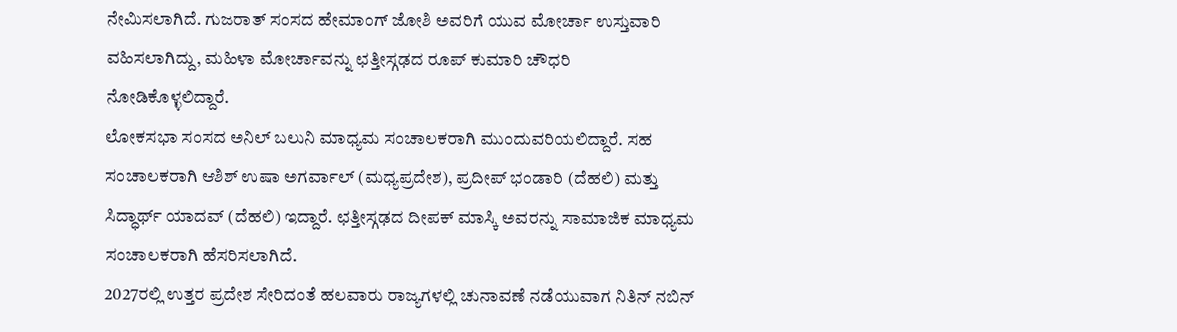ನೇಮಿಸಲಾಗಿದೆ. ಗುಜರಾತ್ ಸಂಸದ ಹೇಮಾಂಗ್ ಜೋಶಿ ಅವರಿಗೆ ಯುವ ಮೋರ್ಚಾ ಉಸ್ತುವಾರಿ ವಹಿಸಲಾಗಿದ್ದು, ಮಹಿಳಾ ಮೋರ್ಚಾವನ್ನು ಛತ್ತೀಸ್ಗಢದ ರೂಪ್ ಕುಮಾರಿ ಚೌಧರಿ ನೋಡಿಕೊಳ್ಳಲಿದ್ದಾರೆ.
ಲೋಕಸಭಾ ಸಂಸದ ಅನಿಲ್ ಬಲುನಿ ಮಾಧ್ಯಮ ಸಂಚಾಲಕರಾಗಿ ಮುಂದುವರಿಯಲಿದ್ದಾರೆ. ಸಹ ಸಂಚಾಲಕರಾಗಿ ಆಶಿಶ್ ಉಷಾ ಅಗರ್ವಾಲ್ (ಮಧ್ಯಪ್ರದೇಶ), ಪ್ರದೀಪ್ ಭಂಡಾರಿ (ದೆಹಲಿ) ಮತ್ತು ಸಿದ್ಧಾರ್ಥ್ ಯಾದವ್ (ದೆಹಲಿ) ಇದ್ದಾರೆ. ಛತ್ತೀಸ್ಗಢದ ದೀಪಕ್ ಮಾಸ್ಕಿ ಅವರನ್ನು ಸಾಮಾಜಿಕ ಮಾಧ್ಯಮ ಸಂಚಾಲಕರಾಗಿ ಹೆಸರಿಸಲಾಗಿದೆ.
2027ರಲ್ಲಿ ಉತ್ತರ ಪ್ರದೇಶ ಸೇರಿದಂತೆ ಹಲವಾರು ರಾಜ್ಯಗಳಲ್ಲಿ ಚುನಾವಣೆ ನಡೆಯುವಾಗ ನಿತಿನ್ ನಬಿನ್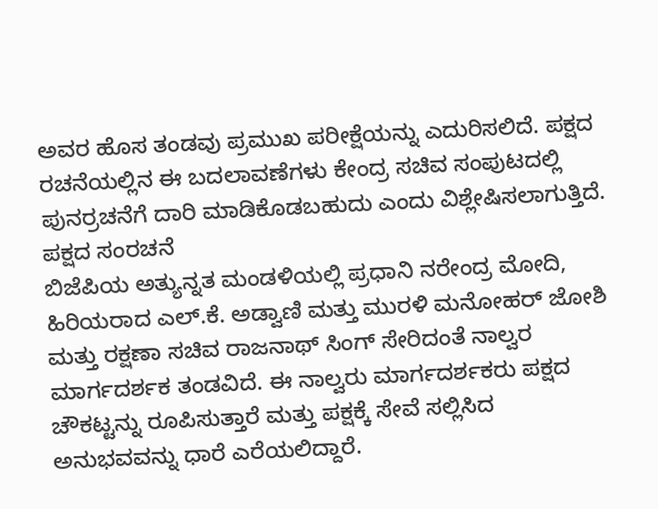ಅವರ ಹೊಸ ತಂಡವು ಪ್ರಮುಖ ಪರೀಕ್ಷೆಯನ್ನು ಎದುರಿಸಲಿದೆ. ಪಕ್ಷದ ರಚನೆಯಲ್ಲಿನ ಈ ಬದಲಾವಣೆಗಳು ಕೇಂದ್ರ ಸಚಿವ ಸಂಪುಟದಲ್ಲಿ ಪುನರ್ರಚನೆಗೆ ದಾರಿ ಮಾಡಿಕೊಡಬಹುದು ಎಂದು ವಿಶ್ಲೇಷಿಸಲಾಗುತ್ತಿದೆ.
ಪಕ್ಷದ ಸಂರಚನೆ
ಬಿಜೆಪಿಯ ಅತ್ಯುನ್ನತ ಮಂಡಳಿಯಲ್ಲಿ ಪ್ರಧಾನಿ ನರೇಂದ್ರ ಮೋದಿ, ಹಿರಿಯರಾದ ಎಲ್.ಕೆ. ಅಡ್ವಾಣಿ ಮತ್ತು ಮುರಳಿ ಮನೋಹರ್ ಜೋಶಿ ಮತ್ತು ರಕ್ಷಣಾ ಸಚಿವ ರಾಜನಾಥ್ ಸಿಂಗ್ ಸೇರಿದಂತೆ ನಾಲ್ವರ ಮಾರ್ಗದರ್ಶಕ ತಂಡವಿದೆ. ಈ ನಾಲ್ವರು ಮಾರ್ಗದರ್ಶಕರು ಪಕ್ಷದ ಚೌಕಟ್ಟನ್ನು ರೂಪಿಸುತ್ತಾರೆ ಮತ್ತು ಪಕ್ಷಕ್ಕೆ ಸೇವೆ ಸಲ್ಲಿಸಿದ ಅನುಭವವನ್ನು ಧಾರೆ ಎರೆಯಲಿದ್ದಾರೆ.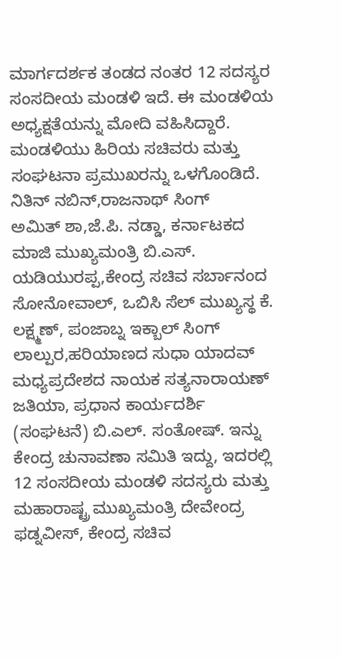ಮಾರ್ಗದರ್ಶಕ ತಂಡದ ನಂತರ 12 ಸದಸ್ಯರ ಸಂಸದೀಯ ಮಂಡಳಿ ಇದೆ. ಈ ಮಂಡಳಿಯ ಅಧ್ಯಕ್ಷತೆಯನ್ನು ಮೋದಿ ವಹಿಸಿದ್ದಾರೆ. ಮಂಡಳಿಯು ಹಿರಿಯ ಸಚಿವರು ಮತ್ತು ಸಂಘಟನಾ ಪ್ರಮುಖರನ್ನು ಒಳಗೊಂಡಿದೆ.
ನಿತಿನ್ ನಬಿನ್,ರಾಜನಾಥ್ ಸಿಂಗ್
ಅಮಿತ್ ಶಾ,ಜೆ.ಪಿ. ನಡ್ಡಾ, ಕರ್ನಾಟಕದ ಮಾಜಿ ಮುಖ್ಯಮಂತ್ರಿ ಬಿ.ಎಸ್. ಯಡಿಯುರಪ್ಪ,ಕೇಂದ್ರ ಸಚಿವ ಸರ್ಬಾನಂದ ಸೋನೋವಾಲ್, ಒಬಿಸಿ ಸೆಲ್ ಮುಖ್ಯಸ್ಥ ಕೆ. ಲಕ್ಷ್ಮಣ್, ಪಂಜಾಬ್ನ ಇಕ್ಬಾಲ್ ಸಿಂಗ್ ಲಾಲ್ಪುರ,ಹರಿಯಾಣದ ಸುಧಾ ಯಾದವ್ ಮಧ್ಯಪ್ರದೇಶದ ನಾಯಕ ಸತ್ಯನಾರಾಯಣ್ ಜತಿಯಾ, ಪ್ರಧಾನ ಕಾರ್ಯದರ್ಶಿ (ಸಂಘಟನೆ) ಬಿ.ಎಲ್. ಸಂತೋಷ್. ಇನ್ನು ಕೇಂದ್ರ ಚುನಾವಣಾ ಸಮಿತಿ ಇದ್ದು, ಇದರಲ್ಲಿ 12 ಸಂಸದೀಯ ಮಂಡಳಿ ಸದಸ್ಯರು ಮತ್ತು ಮಹಾರಾಷ್ಟ್ರ ಮುಖ್ಯಮಂತ್ರಿ ದೇವೇಂದ್ರ ಫಡ್ನವೀಸ್, ಕೇಂದ್ರ ಸಚಿವ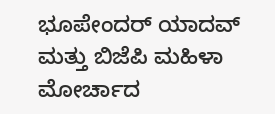ಭೂಪೇಂದರ್ ಯಾದವ್ ಮತ್ತು ಬಿಜೆಪಿ ಮಹಿಳಾ ಮೋರ್ಚಾದ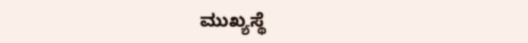ಮುಖ್ಯಸ್ಥೆ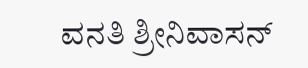ವನತಿ ಶ್ರೀನಿವಾಸನ್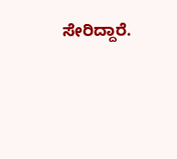ಸೇರಿದ್ದಾರೆ.